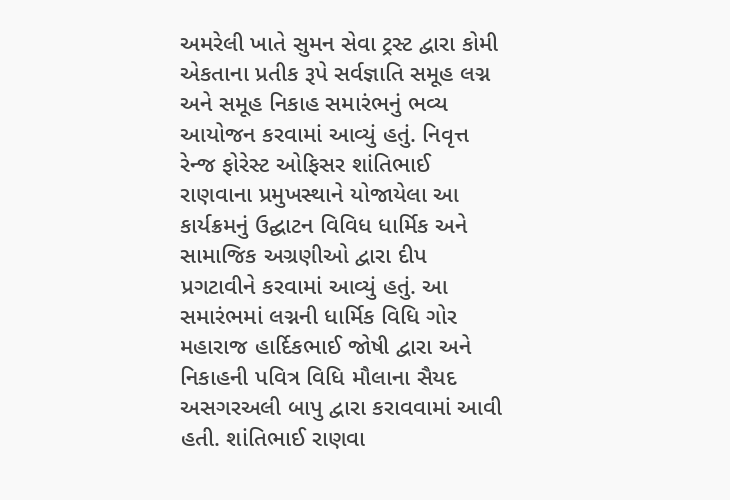અમરેલી ખાતે સુમન સેવા ટ્રસ્ટ દ્વારા કોમી એકતાના પ્રતીક રૂપે સર્વજ્ઞાતિ સમૂહ લગ્ન અને સમૂહ નિકાહ સમારંભનું ભવ્ય આયોજન કરવામાં આવ્યું હતું. નિવૃત્ત રેન્જ ફોરેસ્ટ ઓફિસર શાંતિભાઈ રાણવાના પ્રમુખસ્થાને યોજાયેલા આ કાર્યક્રમનું ઉદ્ઘાટન વિવિધ ધાર્મિક અને સામાજિક અગ્રણીઓ દ્વારા દીપ પ્રગટાવીને કરવામાં આવ્યું હતું. આ સમારંભમાં લગ્નની ધાર્મિક વિધિ ગોર મહારાજ હાર્દિકભાઈ જોષી દ્વારા અને નિકાહની પવિત્ર વિધિ મૌલાના સૈયદ અસગરઅલી બાપુ દ્વારા કરાવવામાં આવી હતી. શાંતિભાઈ રાણવા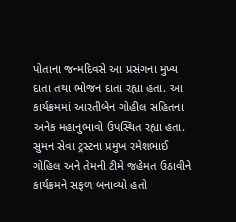પોતાના જન્મદિવસે આ પ્રસંગના મુખ્ય દાતા તથા ભોજન દાતા રહ્યા હતા. આ કાર્યક્રમમાં આરતીબેન ગોહીલ સહિતના અનેક મહાનુભાવો ઉપસ્થિત રહ્યા હતા. સુમન સેવા ટ્રસ્ટના પ્રમુખ રમેશભાઈ ગોહિલ અને તેમની ટીમે જહેમત ઉઠાવીને કાર્યક્રમને સફળ બનાવ્યો હતો